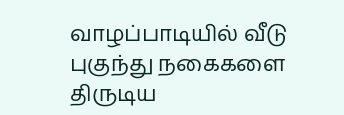வாழப்பாடியில் வீடு புகுந்து நகைகளை திருடிய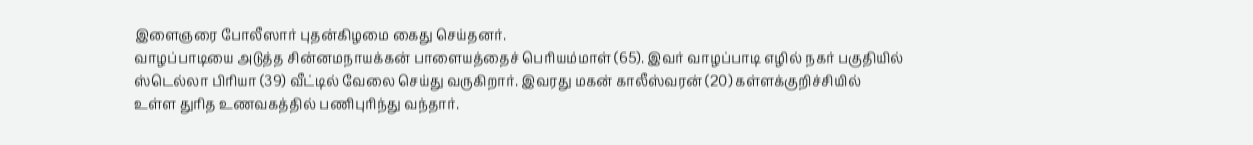இளைஞரை போலீஸார் புதன்கிழமை கைது செய்தனர்.
வாழப்பாடியை அடுத்த சின்னமநாயக்கன் பாளையத்தைச் பெரியம்மாள் (65). இவர் வாழப்பாடி எழில் நகர் பகுதியில் ஸ்டெல்லா பிரியா (39) வீட்டில் வேலை செய்து வருகிறார். இவரது மகன் காலீஸ்வரன் (20) கள்ளக்குறிச்சியில் உள்ள துரித உணவகத்தில் பணிபுரிந்து வந்தார்.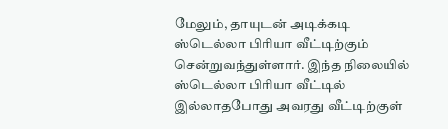மேலும், தாயுடன் அடிக்கடி ஸ்டெல்லா பிரியா வீட்டிற்கும் சென்றுவந்துள்ளார். இந்த நிலையில் ஸ்டெல்லா பிரியா வீட்டில் இல்லாதபோது அவரது வீட்டிற்குள்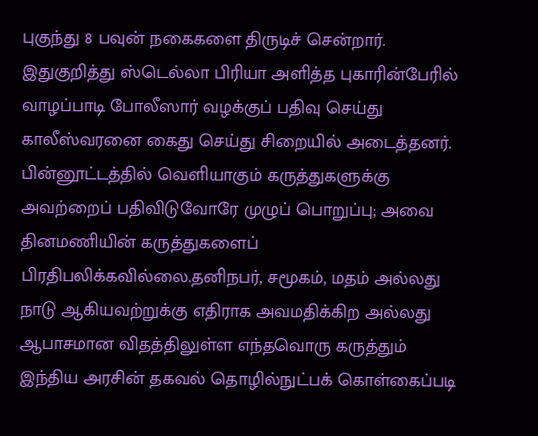புகுந்து 8 பவுன் நகைகளை திருடிச் சென்றார்.
இதுகுறித்து ஸ்டெல்லா பிரியா அளித்த புகாரின்பேரில் வாழப்பாடி போலீஸார் வழக்குப் பதிவு செய்து காலீஸ்வரனை கைது செய்து சிறையில் அடைத்தனர்.
பின்னூட்டத்தில் வெளியாகும் கருத்துகளுக்கு அவற்றைப் பதிவிடுவோரே முழுப் பொறுப்பு; அவை தினமணியின் கருத்துகளைப் பிரதிபலிக்கவில்லை.தனிநபர், சமூகம், மதம் அல்லது நாடு ஆகியவற்றுக்கு எதிராக அவமதிக்கிற அல்லது ஆபாசமான விதத்திலுள்ள எந்தவொரு கருத்தும் இந்திய அரசின் தகவல் தொழில்நுட்பக் கொள்கைப்படி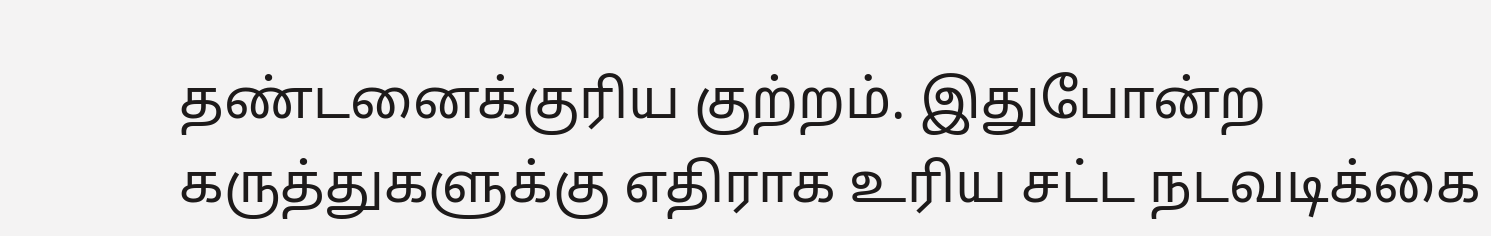தண்டனைக்குரிய குற்றம். இதுபோன்ற கருத்துகளுக்கு எதிராக உரிய சட்ட நடவடிக்கை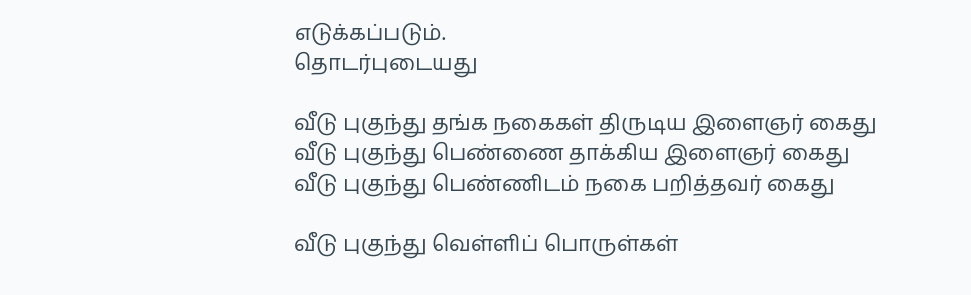எடுக்கப்படும்.
தொடர்புடையது

வீடு புகுந்து தங்க நகைகள் திருடிய இளைஞர் கைது
வீடு புகுந்து பெண்ணை தாக்கிய இளைஞர் கைது
வீடு புகுந்து பெண்ணிடம் நகை பறித்தவர் கைது

வீடு புகுந்து வெள்ளிப் பொருள்கள்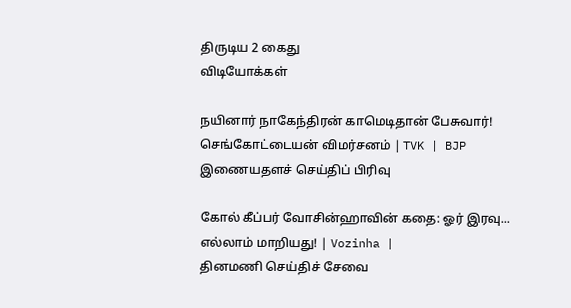திருடிய 2 கைது
விடியோக்கள்

நயினார் நாகேந்திரன் காமெடிதான் பேசுவார்! செங்கோட்டையன் விமர்சனம் | TVK | BJP
இணையதளச் செய்திப் பிரிவு

கோல் கீப்பர் வோசின்ஹாவின் கதை: ஓர் இரவு... எல்லாம் மாறியது! | Vozinha |
தினமணி செய்திச் சேவை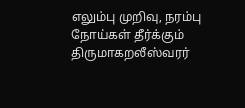எலும்பு முறிவு, நரம்பு நோய்கள் தீர்க்கும் திருமாகறலீஸ்வரர்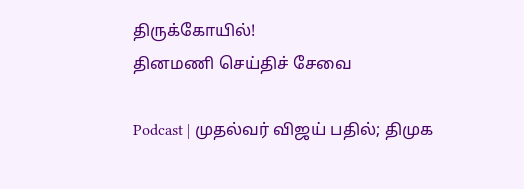திருக்கோயில்!
தினமணி செய்திச் சேவை

Podcast | முதல்வர் விஜய் பதில்; திமுக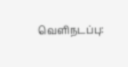வெளிநடப்பு: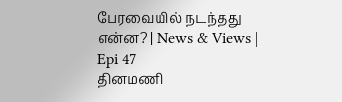பேரவையில் நடந்தது என்ன? | News & Views | Epi 47
தினமணி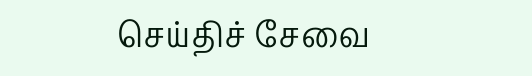செய்திச் சேவை